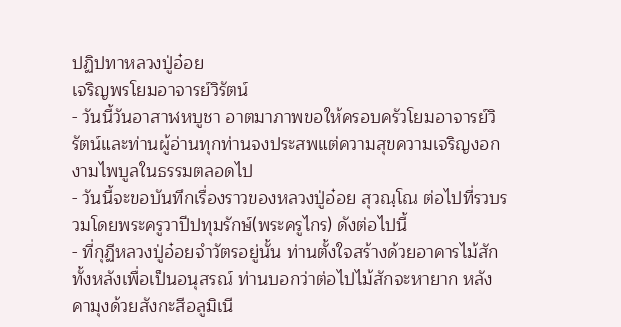ปฏิปทาหลวงปู่อ๋อย
เจริญพรโยมอาจารย์วิรัตน์
- วันนี้วันอาสาฬหบูชา อาตมาภาพขอให้ครอบครัวโยมอาจารย์วิรัตน์และท่านผู้อ่านทุกท่านจงประสพแต่ความสุขความเจริญงอกงามไพบูลในธรรมตลอดไป
- วันนี้จะขอบันทึกเรื่องราวของหลวงปู่อ๋อย สุวณฺโณ ต่อไปที่รวบรวมโดยพระครูวาปีปทุมรักษ์(พระครูไกร) ดังต่อไปนี้
- ที่กุฏีหลวงปู่อ๋อยจำวัตรอยู่นั้น ท่านตั้งใจสร้างด้วยอาคารไม้สักทั้งหลังเพื่อเป็นอนุสรณ์ ท่านบอกว่าต่อไปไม้สักจะหายาก หลังคามุงด้วยสังกะสีอลูมิเนี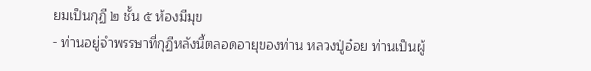ยมเป็นกุฏี ๒ ชั้น ๕ ห้องมีมุข
- ท่านอยู่จำพรรษาที่กุฏีหลังนี้ตลอดอายุของท่าน หลวงปู่อ๋อย ท่านเป็นผู้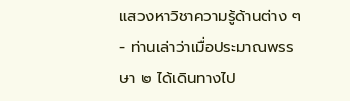แสวงหาวิชาความรู้ด้านต่าง ๆ
- ท่านเล่าว่าเมื่อประมาณพรรษา ๒ ได้เดินทางไป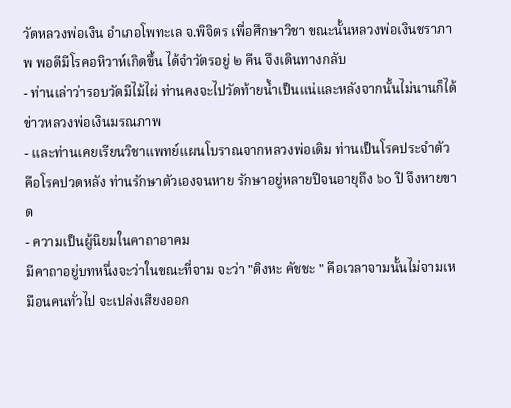วัดหลวงพ่อเงิน อำเภอโพทะเล จ.พิจิตร เพื่อศึกษาวิชา ขณะนั้นหลวงพ่อเงินชราภาพ พอดีมีโรคอหิวาห์เกิดขึ้น ได้จำวัตรอยู่ ๒ คืน จึงเดินทางกลับ
- ท่านเล่าว่ารอบวัดมีไม้ไผ่ ท่านคงจะไปวัดท้ายน้ำเป็นแน่และหลังจากนั้นไม่นานก็ได้ข่าวหลวงพ่อเงินมรณภาพ
- และท่านเคยเรียนวิชาแพทย์แผนโบราณจากหลวงพ่อเดิม ท่านเป็นโรคประจำตัวคือโรคปวดหลัง ท่านรักษาตัวเองจนหาย รักษาอยู่หลายปีจนอายุถึง ๖๐ ปี จึงหายขาด
- ความเป็นผู้นิยมในคาถาอาคม
มีคาถาอยู่บทหนึ่งจะว่าในขณะที่จาม จะว่า "ติงหะ คัชชะ " คือเวลาจามนั้นไม่จามเหมือนคนทั่วไป จะเปล่งเสียงออก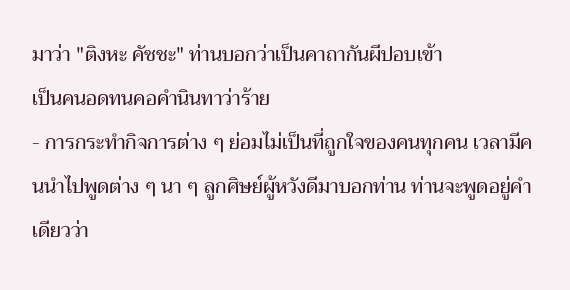มาว่า "ติงหะ คัชชะ" ท่านบอกว่าเป็นคาถากันผีปอบเข้า
เป็นคนอดทนคอคำนินทาว่าร้าย
- การกระทำกิจการต่าง ๆ ย่อมไม่เป็นที่ถูกใจของคนทุกคน เวลามีคนนำไปพูดต่าง ๆ นา ๆ ลูกศิษย์ผู้หวังดีมาบอกท่าน ท่านจะพูดอยู่คำเดียวว่า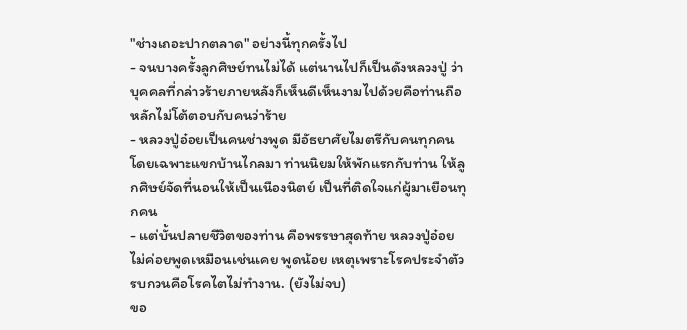"ช่างเถอะปากตลาด" อย่างนี้ทุกครั้งไป
- จนบางครั้งลูกศิษย์ทนไม่ได้ แต่นานไปก็เป็นดังหลวงปู่ ว่าบุคคลที่กล่าวร้ายภายหลังก็เห็นดีเห็นงามไปด้วยคือท่านถือหลักไม่โต้ตอบกับคนว่าร้าย
- หลวงปู่อ๋อยเป็นคนช่างพูด มีอัธยาศัยไมตรีกับคนทุกคนโดยเฉพาะแขกบ้านไกลมา ท่านนิยมให้พักแรกกับท่าน ให้ลูกศิษย์จัดที่นอนให้เป็นเนืองนิตย์ เป็นที่ติดใจแก่ผู้มาเยือนทุกคน
- แต่บั้นปลายชีวิตของท่าน คือพรรษาสุดท้าย หลวงปู่อ๋อยไม่ค่อยพูดเหมือนเช่นเคย พูดน้อย เหตุเพราะโรคประจำตัวรบกวนคือโรคไตไม่ทำงาน. (ยังไม่จบ)
ขอ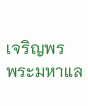เจริญพร
พระมหาแล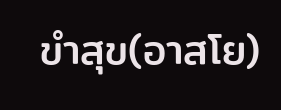ขำสุข(อาสโย)